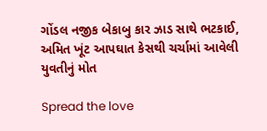ગોંડલ નજીક બેકાબુ કાર ઝાડ સાથે ભટકાઈ, અમિત ખૂંટ આપઘાત કેસથી ચર્ચામાં આવેલી યુવતીનું મોત

Spread the love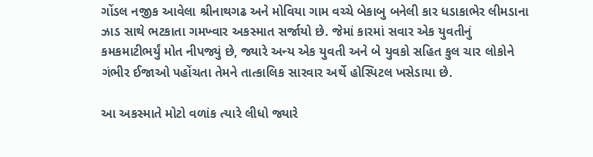ગોંડલ નજીક આવેલા શ્રીનાથગઢ અને મોવિયા ગામ વચ્ચે બેકાબુ બનેલી કાર ધડાકાભેર લીમડાના ઝાડ સાથે ભટકાતા ગમખ્વાર અકસ્માત સર્જાયો છે. જેમાં કારમાં સવાર એક યુવતીનું કમકમાટીભર્યું મોત નીપજ્યું છે, જ્યારે અન્ય એક યુવતી અને બે યુવકો સહિત કુલ ચાર લોકોને ગંભીર ઈજાઓ પહોંચતા તેમને તાત્કાલિક સારવાર અર્થે હોસ્પિટલ ખસેડાયા છે.

આ અકસ્માતે મોટો વળાંક ત્યારે લીધો જ્યારે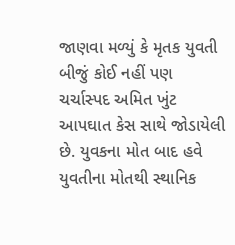જાણવા મળ્યું કે મૃતક યુવતી બીજું કોઈ નહીં પણ ચર્ચાસ્પદ અમિત ખુંટ આપઘાત કેસ સાથે જોડાયેલી છે. યુવકના મોત બાદ હવે યુવતીના મોતથી સ્થાનિક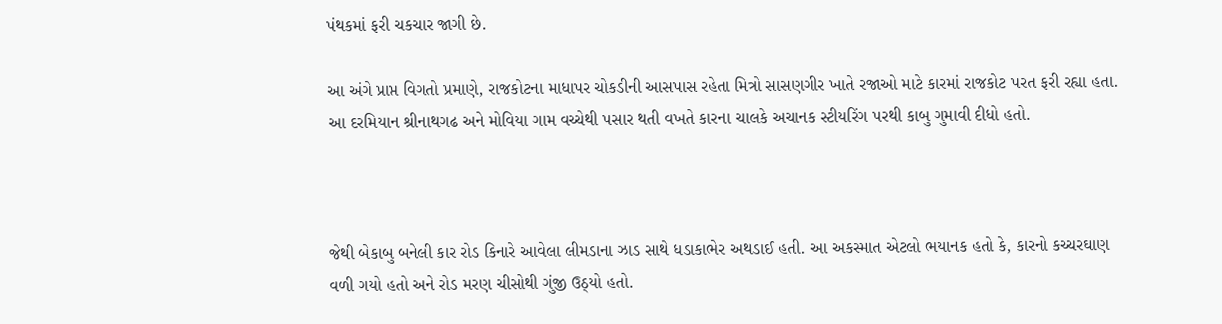પંથકમાં ફરી ચકચાર જાગી છે.

આ અંગે પ્રાપ્ત વિગતો પ્રમાણે, રાજકોટના માધાપર ચોકડીની આસપાસ રહેતા મિત્રો સાસણગીર ખાતે રજાઓ માટે કારમાં રાજકોટ પરત ફરી રહ્યા હતા. આ દરમિયાન શ્રીનાથગઢ અને મોવિયા ગામ વચ્ચેથી પસાર થતી વખતે કારના ચાલકે અચાનક સ્ટીયરિંગ પરથી કાબુ ગુમાવી દીધો હતો.



જેથી બેકાબુ બનેલી કાર રોડ કિનારે આવેલા લીમડાના ઝાડ સાથે ધડાકાભેર અથડાઈ હતી. આ અકસ્માત એટલો ભયાનક હતો કે, કારનો કચ્ચરઘાણ વળી ગયો હતો અને રોડ મરણ ચીસોથી ગુંજી ઉઠ્યો હતો.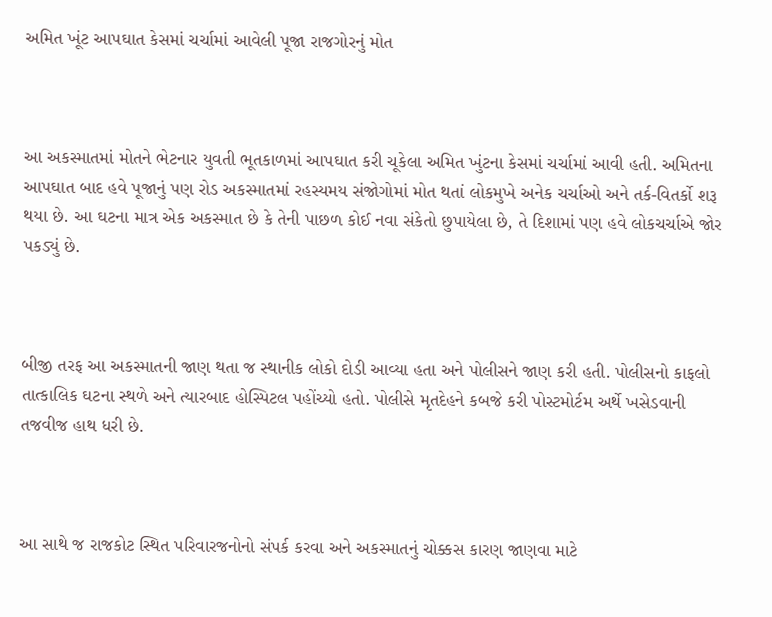અમિત ખૂંટ આપઘાત કેસમાં ચર્ચામાં આવેલી પૂજા રાજગોરનું મોત



આ અકસ્માતમાં મોતને ભેટનાર યુવતી ભૂતકાળમાં આપઘાત કરી ચૂકેલા અમિત ખુંટના કેસમાં ચર્ચામાં આવી હતી. અમિતના આપઘાત બાદ હવે પૂજાનું પણ રોડ અકસ્માતમાં રહસ્યમય સંજોગોમાં મોત થતાં લોકમુખે અનેક ચર્ચાઓ અને તર્ક-વિતર્કો શરૂ થયા છે. આ ઘટના માત્ર એક અકસ્માત છે કે તેની પાછળ કોઈ નવા સંકેતો છુપાયેલા છે, તે દિશામાં પણ હવે લોકચર્ચાએ જોર પકડ્યું છે.



બીજી તરફ આ અકસ્માતની જાણ થતા જ સ્થાનીક લોકો દોડી આવ્યા હતા અને પોલીસને જાણ કરી હતી. પોલીસનો કાફલો તાત્કાલિક ઘટના સ્થળે અને ત્યારબાદ હોસ્પિટલ પહોંચ્યો હતો. પોલીસે મૃતદેહને કબજે કરી પોસ્ટમોર્ટમ અર્થે ખસેડવાની તજવીજ હાથ ધરી છે.



આ સાથે જ રાજકોટ સ્થિત પરિવારજનોનો સંપર્ક કરવા અને અકસ્માતનું ચોક્કસ કારણ જાણવા માટે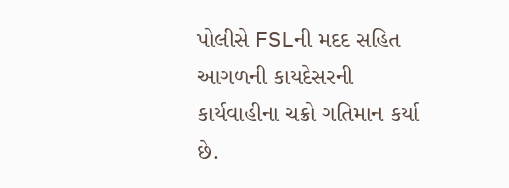પોલીસે FSLની મદદ સહિત આગળની કાયદેસરની કાર્યવાહીના ચક્રો ગતિમાન કર્યા છે.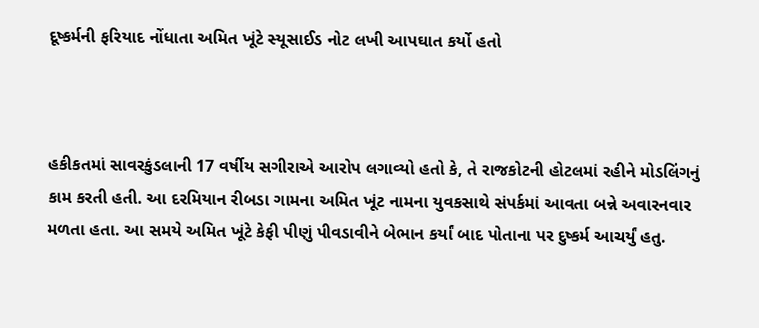દૂષ્કર્મની ફરિયાદ નોંધાતા અમિત ખૂંટે સ્યૂસાઈડ નોટ લખી આપઘાત કર્યો હતો



હકીકતમાં સાવરકુંડલાની 17 વર્ષીય સગીરાએ આરોપ લગાવ્યો હતો કે, તે રાજકોટની હોટલમાં રહીને મોડલિંગનું કામ કરતી હતી. આ દરમિયાન રીબડા ગામના અમિત ખૂંટ નામના યુવકસાથે સંપર્કમાં આવતા બન્ને અવારનવાર મળતા હતા. આ સમયે અમિત ખૂંટે કેફી પીણું પીવડાવીને બેભાન કર્યાં બાદ પોતાના પર દુષ્કર્મ આચર્યું હતુ.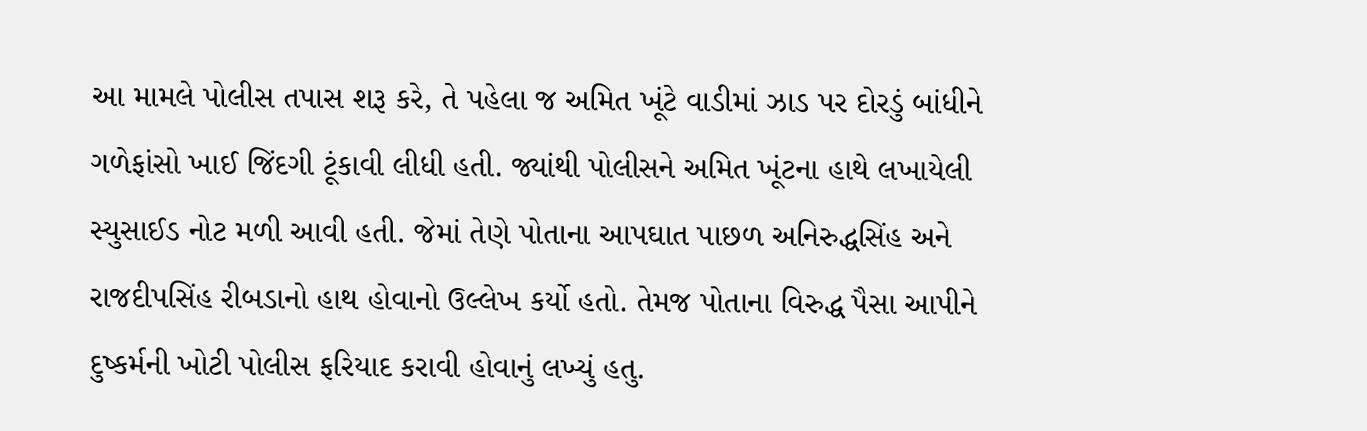આ મામલે પોલીસ તપાસ શરૂ કરે, તે પહેલા જ અમિત ખૂંટે વાડીમાં ઝાડ પર દોરડું બાંધીને ગળેફાંસો ખાઈ જિંદગી ટૂંકાવી લીધી હતી. જ્યાંથી પોલીસને અમિત ખૂંટના હાથે લખાયેલી સ્યુસાઈડ નોટ મળી આવી હતી. જેમાં તેણે પોતાના આપઘાત પાછળ અનિરુદ્ધસિંહ અને રાજદીપસિંહ રીબડાનો હાથ હોવાનો ઉલ્લેખ કર્યો હતો. તેમજ પોતાના વિરુદ્ધ પૈસા આપીને દુષ્કર્મની ખોટી પોલીસ ફરિયાદ કરાવી હોવાનું લખ્યું હતુ.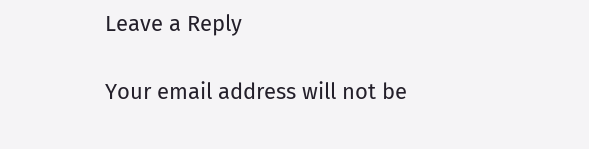Leave a Reply

Your email address will not be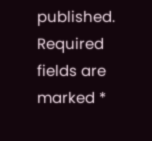published. Required fields are marked *